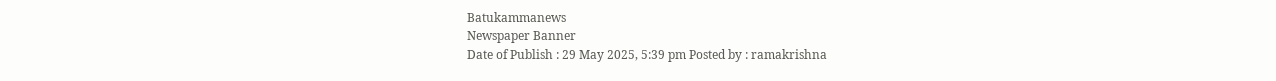Batukammanews
Newspaper Banner
Date of Publish : 29 May 2025, 5:39 pm Posted by : ramakrishna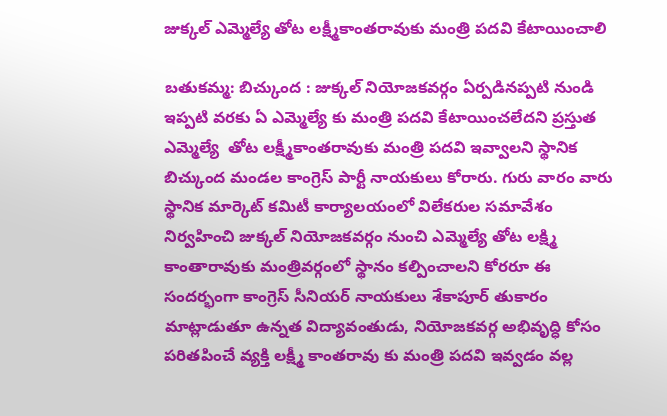జుక్కల్ ఎమ్మెల్యే తోట లక్ష్మీకాంతరావుకు మంత్రి పదవి కేటాయించాలి

బతుకమ్మ: బిచ్కుంద : జుక్కల్ నియోజకవర్గం ఏర్పడినప్పటి నుండి ఇప్పటి వరకు ఏ ఎమ్మెల్యే కు మంత్రి పదవి కేటాయించలేదని ప్రస్తుత ఎమ్మెల్యే  తోట లక్ష్మీకాంతరావుకు మంత్రి పదవి ఇవ్వాలని స్థానిక బిచ్కుంద మండల కాంగ్రెస్ పార్టీ నాయకులు కోరారు. గురు వారం వారు స్థానిక మార్కెట్ కమిటీ కార్యాలయంలో విలేకరుల సమావేశం నిర్వహించి జుక్కల్ నియోజకవర్గం నుంచి ఎమ్మెల్యే తోట లక్ష్మి కాంతారావుకు మంత్రివర్గంలో స్థానం కల్పించాలని కోరరూ ఈ సందర్భంగా కాంగ్రెస్ సీనియర్ నాయకులు శేకాపూర్ తుకారం మాట్లాడుతూ ఉన్నత విద్యావంతుడు, నియోజకవర్గ అభివృద్ధి కోసం పరితపించే వ్యక్తి లక్ష్మీ కాంతరావు కు మంత్రి పదవి ఇవ్వడం వల్ల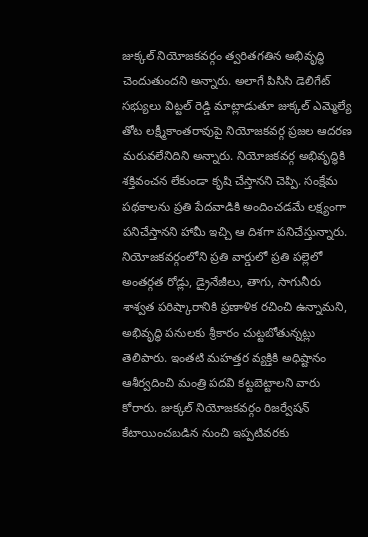జుక్కల్ నియోజకవర్గం త్వరితగతిన అభివృద్ధి చెందుతుందని అన్నారు. అలాగే పిసిసి డెలిగేట్ సభ్యులు విట్టల్ రెడ్డి మాట్లాడుతూ జుక్కల్ ఎమ్మెల్యే తోట లక్ష్మీకాంతరావుపై నియోజకవర్గ ప్రజల ఆదరణ మరువలేనిదిని అన్నారు. నియోజకవర్గ అభివృద్ధికి శక్తివంచన లేకుండా కృషి చేస్తానని చెప్పి. సంక్షేమ పథకాలను ప్రతి పేదవాడికి అందించడమే లక్ష్యంగా పనిచేస్తానని హామీ ఇచ్చి ఆ దిశగా పనిచేస్తున్నారు. నియోజకవర్గంలోని ప్రతి వార్డులో ప్రతి పల్లెలో అంతర్గత రోడ్లు, డ్రైనేజీలు, తాగు, సాగునీరు శాశ్వత పరిష్కారానికి ప్రణాళిక రచించి ఉన్నామని, అభివృద్ధి పనులకు శ్రీకారం చుట్టబోతున్నట్లు తెలిపారు. ఇంతటి మహత్తర వ్యక్తికి అధిష్టానం ఆశీర్వదించి మంత్రి పదవి కట్టబెట్టాలని వారు కోరారు. జుక్కల్ నియోజకవర్గం రిజర్వేషన్ కేటాయించబడిన నుంచి ఇప్పటివరకు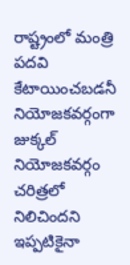రాష్ట్రంలో మంత్రి పదవి కేటాయించబడనీ నియోజకవర్గంగా జుక్కల్ నియోజకవర్గం చరిత్రలో నిలిచిందని ఇప్పటికైనా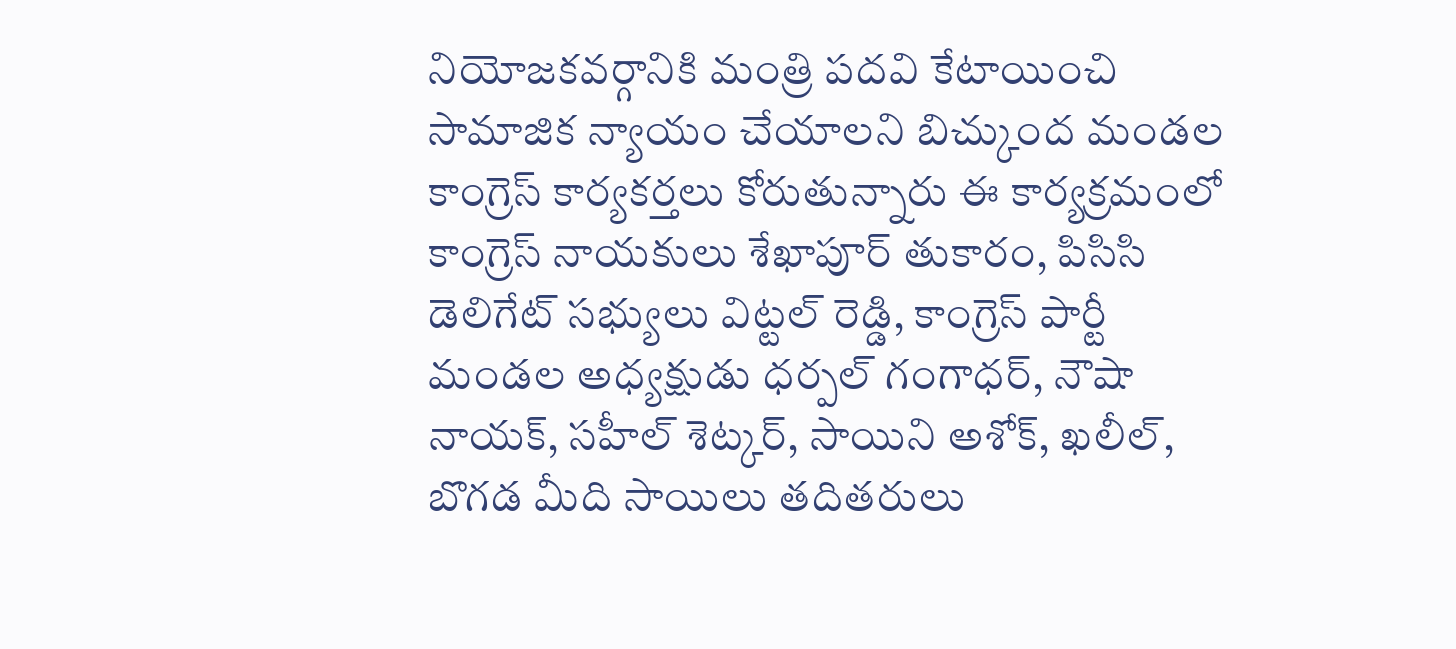నియోజకవర్గానికి మంత్రి పదవి కేటాయించి సామాజిక న్యాయం చేయాలని బిచ్కుంద మండల కాంగ్రెస్ కార్యకర్తలు కోరుతున్నారు ఈ కార్యక్రమంలో కాంగ్రెస్ నాయకులు శేఖాపూర్ తుకారం, పిసిసి డెలిగేట్ సభ్యులు విట్టల్ రెడ్డి, కాంగ్రెస్ పార్టీ మండల అధ్యక్షుడు ధర్పల్ గంగాధర్, నౌషా నాయక్, సహీల్ శెట్కర్, సాయిని అశోక్, ఖలీల్, బొగడ మీది సాయిలు తదితరులు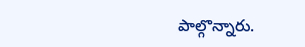పాల్గొన్నారు.